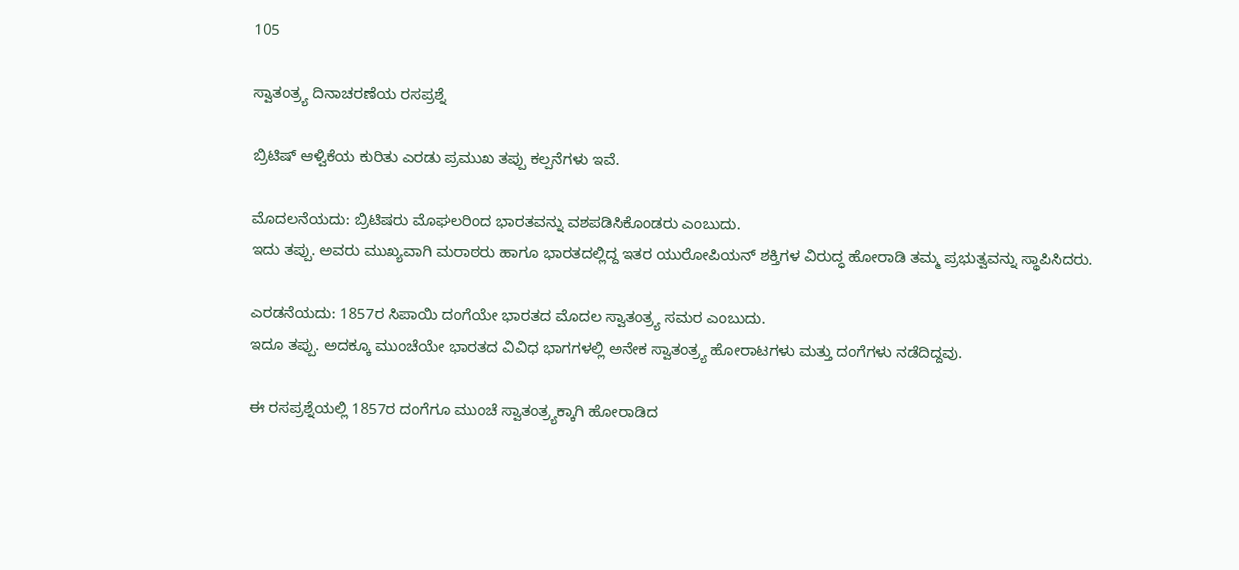105

ಸ್ವಾತಂತ್ರ್ಯ ದಿನಾಚರಣೆಯ ರಸಪ್ರಶ್ನೆ

ಬ್ರಿಟಿಷ್ ಆಳ್ವಿಕೆಯ ಕುರಿತು ಎರಡು ಪ್ರಮುಖ ತಪ್ಪು ಕಲ್ಪನೆಗಳು ಇವೆ.

ಮೊದಲನೆಯದು: ಬ್ರಿಟಿಷರು ಮೊಘಲರಿಂದ ಭಾರತವನ್ನು ವಶಪಡಿಸಿಕೊಂಡರು ಎಂಬುದು.
ಇದು ತಪ್ಪು. ಅವರು ಮುಖ್ಯವಾಗಿ ಮರಾಠರು ಹಾಗೂ ಭಾರತದಲ್ಲಿದ್ದ ಇತರ ಯುರೋಪಿಯನ್ ಶಕ್ತಿಗಳ ವಿರುದ್ಧ ಹೋರಾಡಿ ತಮ್ಮ ಪ್ರಭುತ್ವವನ್ನು ಸ್ಥಾಪಿಸಿದರು.

ಎರಡನೆಯದು: 1857ರ ಸಿಪಾಯಿ ದಂಗೆಯೇ ಭಾರತದ ಮೊದಲ ಸ್ವಾತಂತ್ರ್ಯ ಸಮರ ಎಂಬುದು.
ಇದೂ ತಪ್ಪು. ಅದಕ್ಕೂ ಮುಂಚೆಯೇ ಭಾರತದ ವಿವಿಧ ಭಾಗಗಳಲ್ಲಿ ಅನೇಕ ಸ್ವಾತಂತ್ರ್ಯ ಹೋರಾಟಗಳು ಮತ್ತು ದಂಗೆಗಳು ನಡೆದಿದ್ದವು.

ಈ ರಸಪ್ರಶ್ನೆಯಲ್ಲಿ 1857ರ ದಂಗೆಗೂ ಮುಂಚೆ ಸ್ವಾತಂತ್ರ್ಯಕ್ಕಾಗಿ ಹೋರಾಡಿದ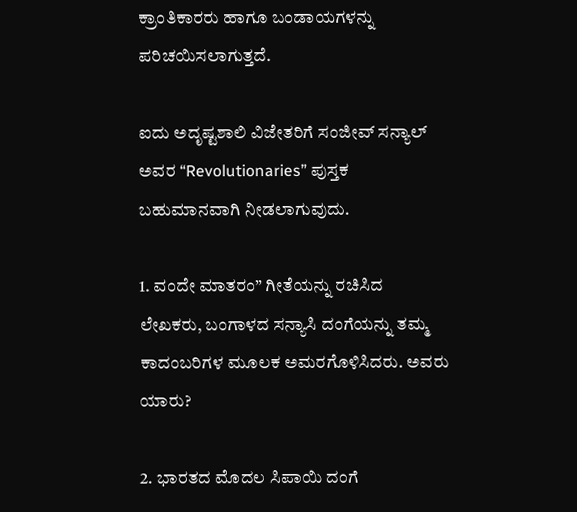ಕ್ರಾಂತಿಕಾರರು ಹಾಗೂ ಬಂಡಾಯಗಳನ್ನು ಪರಿಚಯಿಸಲಾಗುತ್ತದೆ.

ಐದು ಅದೃಷ್ಟಶಾಲಿ ವಿಜೇತರಿಗೆ ಸಂಜೀವ್ ಸನ್ಯಾಲ್ ಅವರ “Revolutionaries” ಪುಸ್ತಕ ಬಹುಮಾನವಾಗಿ ನೀಡಲಾಗುವುದು.

1. ವಂದೇ ಮಾತರಂ” ಗೀತೆಯನ್ನು ರಚಿಸಿದ ಲೇಖಕರು, ಬಂಗಾಳದ ಸನ್ಯಾಸಿ ದಂಗೆಯನ್ನು ತಮ್ಮ ಕಾದಂಬರಿಗಳ ಮೂಲಕ ಅಮರಗೊಳಿಸಿದರು. ಅವರು ಯಾರು?

2. ಭಾರತದ ಮೊದಲ ಸಿಪಾಯಿ ದಂಗೆ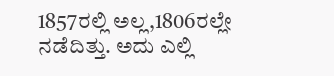1857ರಲ್ಲಿ ಅಲ್ಲ,1806ರಲ್ಲೇ ನಡೆದಿತ್ತು. ಅದು ಎಲ್ಲಿ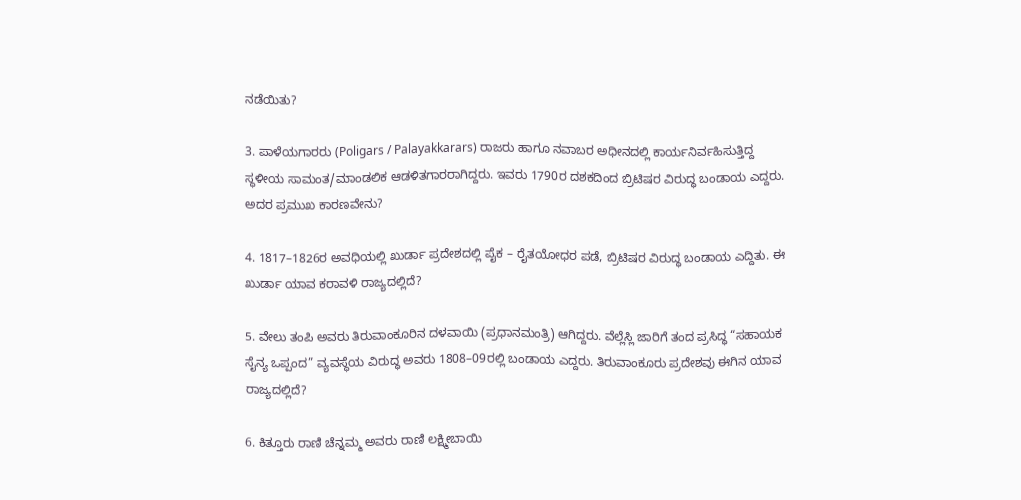ನಡೆಯಿತು?

3. ಪಾಳೆಯಗಾರರು (Poligars / Palayakkarars) ರಾಜರು ಹಾಗೂ ನವಾಬರ ಅಧೀನದಲ್ಲಿ ಕಾರ್ಯನಿರ್ವಹಿಸುತ್ತಿದ್ದ ಸ್ಥಳೀಯ ಸಾಮಂತ/ಮಾಂಡಲಿಕ ಆಡಳಿತಗಾರರಾಗಿದ್ದರು. ಇವರು 1790ರ ದಶಕದಿಂದ ಬ್ರಿಟಿಷರ ವಿರುದ್ಧ ಬಂಡಾಯ ಎದ್ದರು. ಅದರ ಪ್ರಮುಖ ಕಾರಣವೇನು?

4. 1817–1826ರ ಅವಧಿಯಲ್ಲಿ ಖುರ್ಡಾ ಪ್ರದೇಶದಲ್ಲಿ ಪೈಕ – ರೈತಯೋಧರ ಪಡೆ, ಬ್ರಿಟಿಷರ ವಿರುದ್ಧ ಬಂಡಾಯ ಎದ್ದಿತು. ಈ ಖುರ್ಡಾ ಯಾವ ಕರಾವಳಿ ರಾಜ್ಯದಲ್ಲಿದೆ?

5. ವೇಲು ತಂಪಿ ಅವರು ತಿರುವಾಂಕೂರಿನ ದಳವಾಯಿ (ಪ್ರಧಾನಮಂತ್ರಿ) ಆಗಿದ್ದರು. ವೆಲ್ಲೆಸ್ಲಿ ಜಾರಿಗೆ ತಂದ ಪ್ರಸಿದ್ಧ “ಸಹಾಯಕ ಸೈನ್ಯ ಒಪ್ಪಂದ” ವ್ಯವಸ್ಥೆಯ ವಿರುದ್ಧ ಅವರು 1808–09ರಲ್ಲಿ ಬಂಡಾಯ ಎದ್ದರು. ತಿರುವಾಂಕೂರು ಪ್ರದೇಶವು ಈಗಿನ ಯಾವ ರಾಜ್ಯದಲ್ಲಿದೆ?

6. ಕಿತ್ತೂರು ರಾಣಿ ಚೆನ್ನಮ್ಮ ಅವರು ರಾಣಿ ಲಕ್ಷ್ಮೀಬಾಯಿ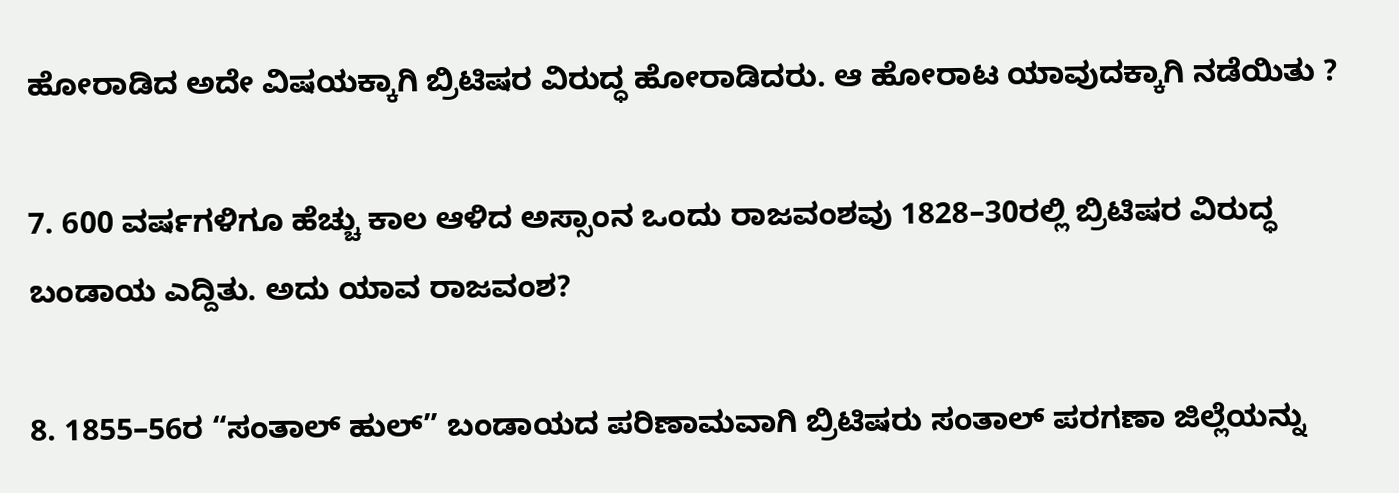ಹೋರಾಡಿದ ಅದೇ ವಿಷಯಕ್ಕಾಗಿ ಬ್ರಿಟಿಷರ ವಿರುದ್ಧ ಹೋರಾಡಿದರು. ಆ ಹೋರಾಟ ಯಾವುದಕ್ಕಾಗಿ ನಡೆಯಿತು ?

7. 600 ವರ್ಷಗಳಿಗೂ ಹೆಚ್ಚು ಕಾಲ ಆಳಿದ ಅಸ್ಸಾಂನ ಒಂದು ರಾಜವಂಶವು 1828–30ರಲ್ಲಿ ಬ್ರಿಟಿಷರ ವಿರುದ್ಧ ಬಂಡಾಯ ಎದ್ದಿತು. ಅದು ಯಾವ ರಾಜವಂಶ?

8. 1855–56ರ “ಸಂತಾಲ್ ಹುಲ್” ಬಂಡಾಯದ ಪರಿಣಾಮವಾಗಿ ಬ್ರಿಟಿಷರು ಸಂತಾಲ್ ಪರಗಣಾ ಜಿಲ್ಲೆಯನ್ನು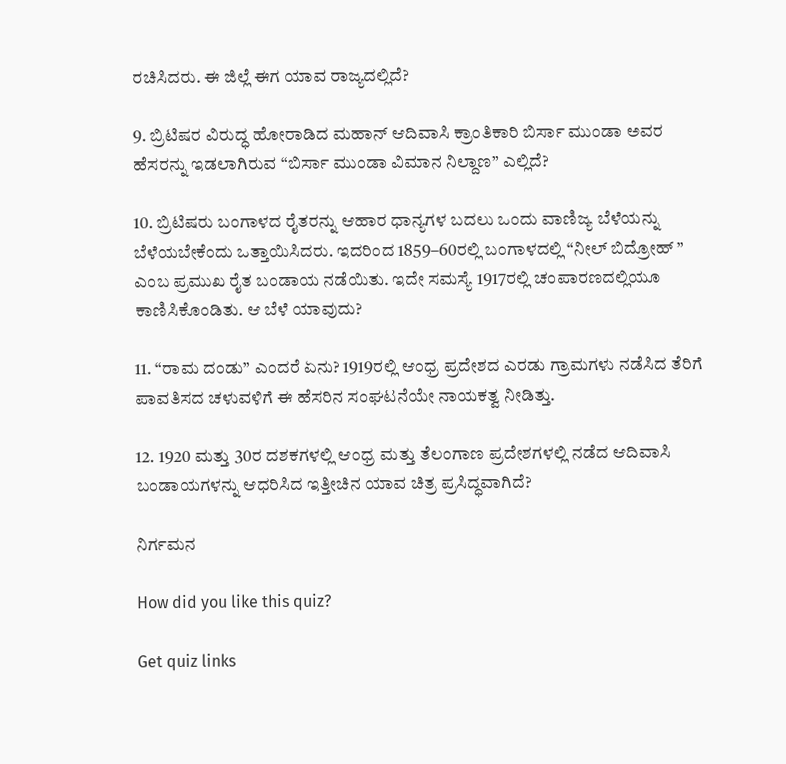ರಚಿಸಿದರು. ಈ ಜಿಲ್ಲೆ ಈಗ ಯಾವ ರಾಜ್ಯದಲ್ಲಿದೆ?

9. ಬ್ರಿಟಿಷರ ವಿರುದ್ಧ ಹೋರಾಡಿದ ಮಹಾನ್ ಆದಿವಾಸಿ ಕ್ರಾಂತಿಕಾರಿ ಬಿರ್ಸಾ ಮುಂಡಾ ಅವರ ಹೆಸರನ್ನು ಇಡಲಾಗಿರುವ “ಬಿರ್ಸಾ ಮುಂಡಾ ವಿಮಾನ ನಿಲ್ದಾಣ” ಎಲ್ಲಿದೆ?

10. ಬ್ರಿಟಿಷರು ಬಂಗಾಳದ ರೈತರನ್ನು ಆಹಾರ ಧಾನ್ಯಗಳ ಬದಲು ಒಂದು ವಾಣಿಜ್ಯ ಬೆಳೆಯನ್ನು ಬೆಳೆಯಬೇಕೆಂದು ಒತ್ತಾಯಿಸಿದರು. ಇದರಿಂದ 1859–60ರಲ್ಲಿ ಬಂಗಾಳದಲ್ಲಿ “ನೀಲ್ ಬಿದ್ರೋಹ್ ” ಎಂಬ ಪ್ರಮುಖ ರೈತ ಬಂಡಾಯ ನಡೆಯಿತು. ಇದೇ ಸಮಸ್ಯೆ 1917ರಲ್ಲಿ ಚಂಪಾರಣದಲ್ಲಿಯೂ ಕಾಣಿಸಿಕೊಂಡಿತು. ಆ ಬೆಳೆ ಯಾವುದು?

11. “ರಾಮ ದಂಡು” ಎಂದರೆ ಏನು? 1919ರಲ್ಲಿ ಆಂಧ್ರ ಪ್ರದೇಶದ ಎರಡು ಗ್ರಾಮಗಳು ನಡೆಸಿದ ತೆರಿಗೆ ಪಾವತಿಸದ ಚಳುವಳಿಗೆ ಈ ಹೆಸರಿನ ಸಂಘಟನೆಯೇ ನಾಯಕತ್ವ ನೀಡಿತ್ತು.

12. 1920 ಮತ್ತು 30ರ ದಶಕಗಳಲ್ಲಿ ಆಂಧ್ರ ಮತ್ತು ತೆಲಂಗಾಣ ಪ್ರದೇಶಗಳಲ್ಲಿ ನಡೆದ ಆದಿವಾಸಿ ಬಂಡಾಯಗಳನ್ನು ಆಧರಿಸಿದ ಇತ್ತೀಚಿನ ಯಾವ ಚಿತ್ರ ಪ್ರಸಿದ್ಧವಾಗಿದೆ?

ನಿರ್ಗಮನ

How did you like this quiz?

Get quiz links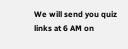We will send you quiz links at 6 AM on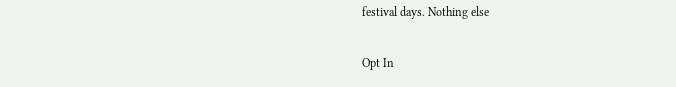festival days. Nothing else

Opt In